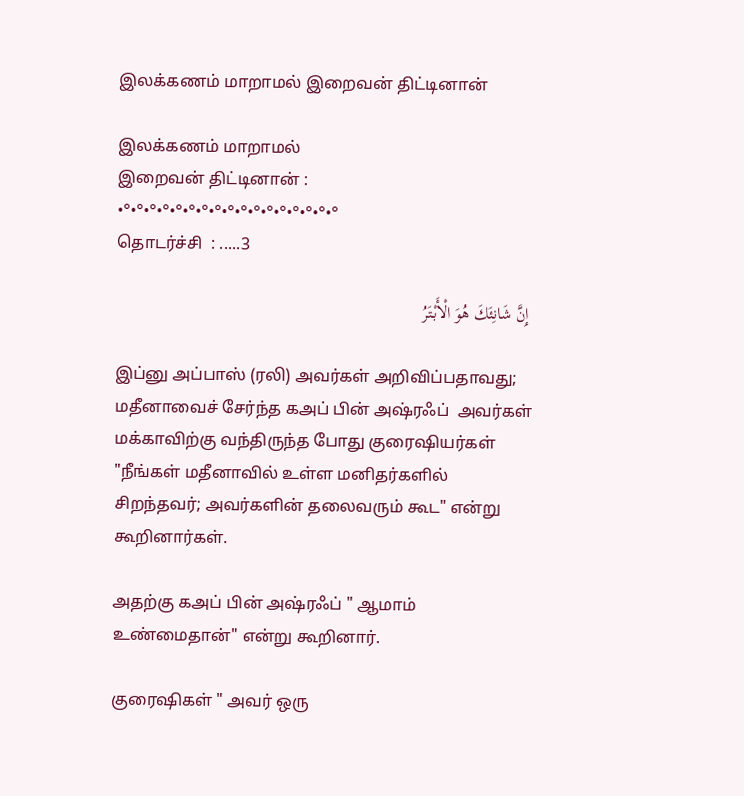இலக்கணம் மாறாமல் இறைவன் திட்டினான்

இலக்கணம் மாறாமல்
இறைவன் திட்டினான் :
•°•°•°•°•°•°•°•°•°•°•°•°•°•°•°•°•°
தொடர்ச்சி  : .....3

 إِنَّ شَانِئَكَ هُوَ الْأَبْتَرُ

இப்னு அப்பாஸ் (ரலி) அவர்கள் அறிவிப்பதாவது; மதீனாவைச் சேர்ந்த கஅப் பின் அஷ்ரஃப்  அவர்கள் மக்காவிற்கு வந்திருந்த போது குரைஷியர்கள் "நீங்கள் மதீனாவில் உள்ள மனிதர்களில் சிறந்தவர்; அவர்களின் தலைவரும் கூட" என்று கூறினார்கள்.

அதற்கு கஅப் பின் அஷ்ரஃப் " ஆமாம் உண்மைதான்" என்று கூறினார்.

குரைஷிகள் " அவர் ஒரு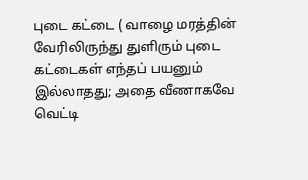புடை கட்டை ( வாழை மரத்தின் வேரிலிருந்து துளிரும் புடை கட்டைகள் எந்தப் பயனும் இல்லாதது; அதை வீணாகவே வெட்டி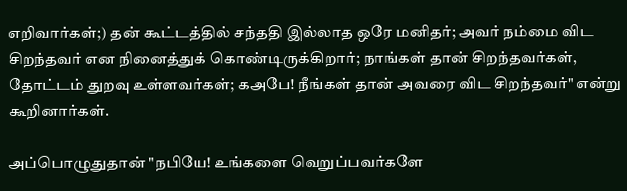எறிவார்கள்;) தன் கூட்டத்தில் சந்ததி இல்லாத ஒரே மனிதர்; அவர் நம்மை விட சிறந்தவர் என நினைத்துக் கொண்டிருக்கிறார்; நாங்கள் தான் சிறந்தவர்கள்,  தோட்டம் துறவு உள்ளவர்கள்; கஅபே! நீங்கள் தான் அவரை விட சிறந்தவர்" என்று கூறினார்கள்.

அப்பொழுதுதான் "நபியே! உங்களை வெறுப்பவர்களே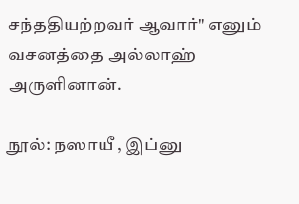சந்ததியற்றவர் ஆவார்" எனும் வசனத்தை அல்லாஹ் அருளினான்.

நூல்: நஸாயீ , இப்னு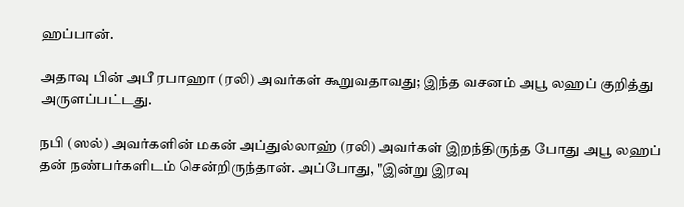ஹப்பான்.

அதாவு பின் அபீ ரபாஹா (ரலி) அவர்கள் கூறுவதாவது; இந்த வசனம் அபூ லஹப் குறித்து அருளப்பட்டது.

நபி (ஸல்) அவர்களின் மகன் அப்துல்லாஹ் (ரலி) அவர்கள் இறந்திருந்த போது அபூ லஹப் தன் நண்பர்களிடம் சென்றிருந்தான். அப்போது, "இன்று இரவு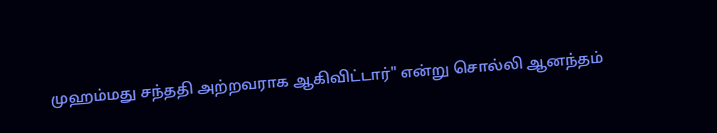முஹம்மது சந்ததி அற்றவராக ஆகிவிட்டார்" என்று சொல்லி ஆனந்தம்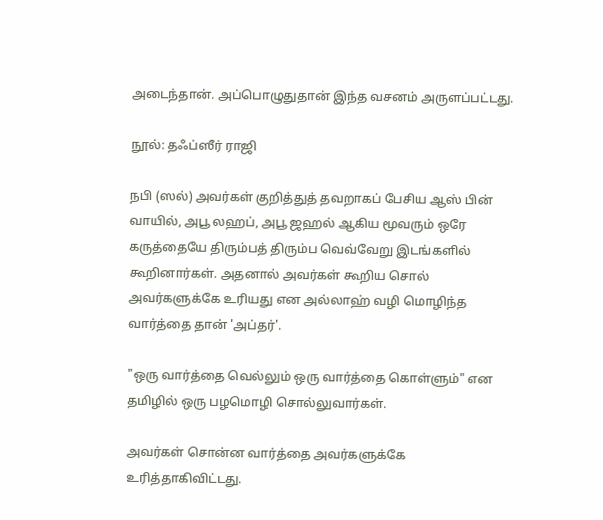அடைந்தான். அப்பொழுதுதான் இந்த வசனம் அருளப்பட்டது.

நூல்: தஃப்ஸீர் ராஜி

நபி (ஸல்) அவர்கள் குறித்துத் தவறாகப் பேசிய ஆஸ் பின் வாயில், அபூ லஹப், அபூ ஜஹல் ஆகிய மூவரும் ஒரே கருத்தையே திரும்பத் திரும்ப வெவ்வேறு இடங்களில் கூறினார்கள். அதனால் அவர்கள் கூறிய சொல் அவர்களுக்கே உரியது என அல்லாஹ் வழி மொழிந்த வார்த்தை தான் 'அப்தர்'.

"ஒரு வார்த்தை வெல்லும் ஒரு வார்த்தை கொள்ளும்" என தமிழில் ஒரு பழமொழி சொல்லுவார்கள்.

அவர்கள் சொன்ன வார்த்தை அவர்களுக்கே உரித்தாகிவிட்டது.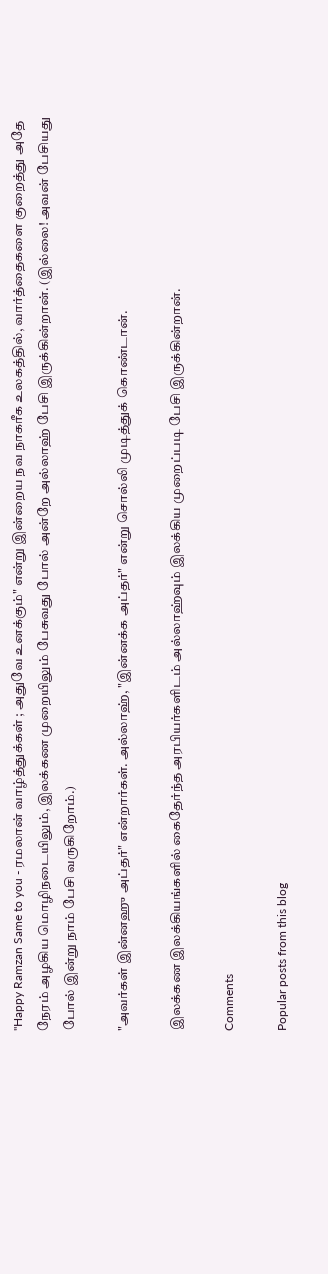"Happy Ramzan Same to you - ரமலான் வாழ்த்துக்கள் ; அதுவே உனக்கும்" என்று இன்றைய நவ நாகரீக உலகத்தில், வார்த்தைகளை குறைத்து அதே நேரம் அழகிய மொழிநடையிலும், இலக்கண முறையிலும் பேசுவது போல் அன்றே அல்லாஹ் பேசி இருக்கின்றான். (இல்லை! அவன் பேசியது போல் இன்று நாம் பேசி வருகிறோம்.)

"அவர்கள் இன்னஹு அப்தர்" என்றார்கள். அல்லாஹ், "இன்னக்க அப்தர்" என்று சொல்லி முடித்துக் கொண்டான்.

இலக்கண இலக்கியங்களில் கைதேர்ந்த அரபியர்களிடம் அல்லாஹ்வும் இலக்கிய முறைப்படி பேசி இருக்கின்றான்.

Comments

Popular posts from this blog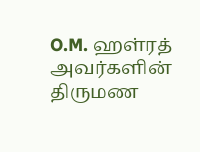O.M. ஹள்ரத் அவர்களின் திருமண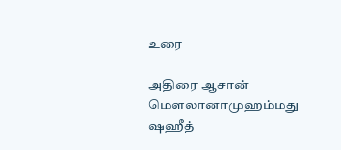உரை

அதிரை ஆசான் மௌலானாமுஹம்மது ஷஹீத்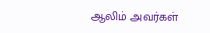ஆலிம் அவர்கள்